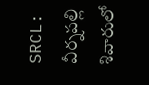SRCL: వీర్నపల్లి శివారులో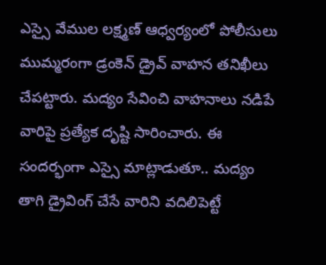ఎస్సై వేముల లక్ష్మణ్ ఆధ్వర్యంలో పోలీసులు ముమ్మరంగా డ్రంకెన్ డ్రైవ్ వాహన తనిఖీలు చేపట్టారు. మద్యం సేవించి వాహనాలు నడిపే వారిపై ప్రత్యేక దృష్టి సారించారు. ఈ సందర్భంగా ఎస్సై మాట్లాడుతూ.. మద్యం తాగి డ్రైవింగ్ చేసే వారిని వదిలిపెట్టే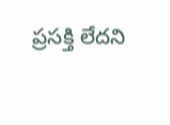ప్రసక్తి లేదని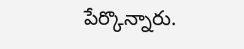పేర్కొన్నారు.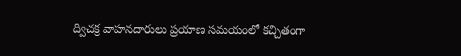ద్విచక్ర వాహనదారులు ప్రయాణ సమయంలో కచ్చితంగా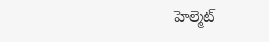హెల్మెట్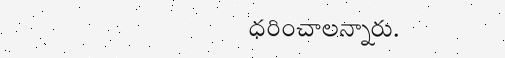ధరించాలన్నారు.